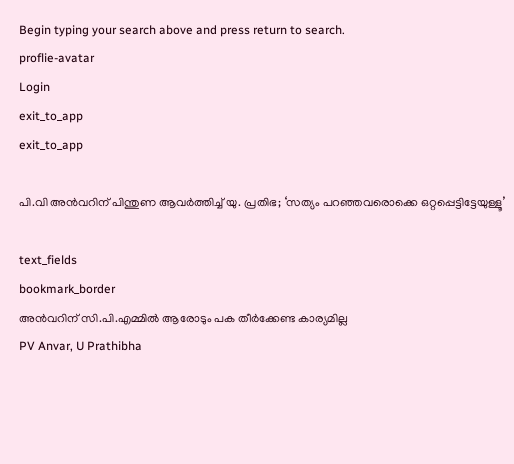Begin typing your search above and press return to search.
proflie-avatar
Login
exit_to_app
exit_to_app

പി.വി അൻവറിന് പിന്തുണ ആവർത്തിച്ച് യു. പ്രതിഭ; ‘സത്യം പറഞ്ഞവരൊക്കെ ഒറ്റപ്പെട്ടിട്ടേയുള്ളൂ’

text_fields
bookmark_border
അൻവറിന് സി.പി.എമ്മിൽ ആരോടും പക തീർക്കേണ്ട കാര്യമില്ല
PV Anvar, U Prathibha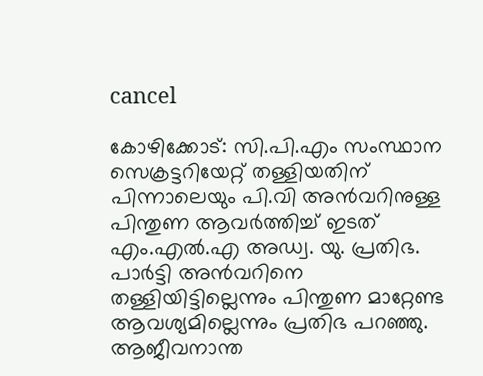cancel

കോഴിക്കോട്: സി.പി.എം സംസ്ഥാന സെക്രട്ടറിയേറ്റ് തള്ളിയതിന് പിന്നാലെയും പി.വി അൻവറിനുള്ള പിന്തുണ ആവർത്തിച്ച് ഇടത് എം.എൽ.എ അഡ്വ. യു. പ്രതിഭ. പാർട്ടി അൻവറിനെ തള്ളിയിട്ടില്ലെന്നും പിന്തുണ മാറ്റേണ്ട ആവശ്യമില്ലെന്നും പ്രതിഭ പറഞ്ഞു. ആജീവനാന്ത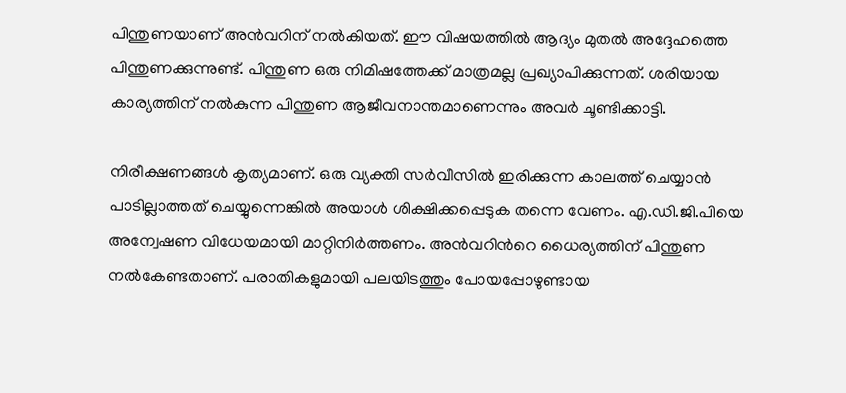പിന്തുണയാണ് അൻ‌വറിന് നൽകിയത്. ഈ വിഷയത്തിൽ ആദ്യം മുതൽ അദ്ദേഹത്തെ പിന്തുണക്കുന്നുണ്ട്. പിന്തുണ ഒരു നിമിഷത്തേക്ക് മാത്രമല്ല പ്രഖ്യാപിക്കുന്നത്. ശരിയായ കാര്യത്തിന് നൽകുന്ന പിന്തുണ ആജീവനാന്തമാണെന്നും അവർ ചൂണ്ടിക്കാട്ടി.

നിരീക്ഷണങ്ങൾ കൃത്യമാണ്. ഒരു വ്യക്തി സർവീസിൽ ഇരിക്കുന്ന കാലത്ത് ചെയ്യാൻ പാടില്ലാത്തത് ചെയ്യുന്നെങ്കിൽ അയാൾ‌ ശിക്ഷിക്കപ്പെടുക തന്നെ വേണം. എ.ഡി.ജി.പിയെ അന്വേഷണ വിധേയമായി മാറ്റിനിർത്തണം. അൻവറിന്‍റെ ധൈര്യത്തിന് പിന്തുണ നൽകേണ്ടതാണ്. പരാതികളുമായി പലയിടത്തും പോയപ്പോഴുണ്ടായ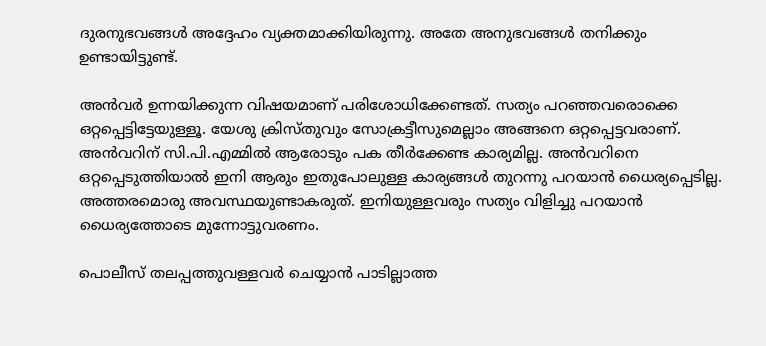ദുരനുഭവങ്ങൾ അദ്ദേഹം വ്യക്തമാക്കിയിരുന്നു. അതേ അനുഭവങ്ങൾ തനിക്കും ഉണ്ടായിട്ടുണ്ട്.

അൻവർ ഉന്നയിക്കുന്ന വിഷയമാണ് പരിശോധിക്കേണ്ടത്. സത്യം പറഞ്ഞവരൊക്കെ ഒറ്റപ്പെട്ടിട്ടേയുള്ളൂ. യേശു ക്രിസ്തുവും സോക്രട്ടീസുമെല്ലാം അങ്ങനെ ഒറ്റപ്പെട്ടവരാണ്. അൻവറിന് സി.പി.എമ്മിൽ ആരോടും പക തീർക്കേണ്ട കാര്യമില്ല. അൻവറിനെ ഒറ്റപ്പെടുത്തിയാൽ ഇനി ആരും ഇതുപോലുള്ള കാര്യങ്ങൾ തുറന്നു പറയാൻ ധൈര്യപ്പെടില്ല. അത്തരമൊരു അവസ്ഥയുണ്ടാകരുത്. ഇനിയുള്ളവരും സത്യം വിളിച്ചു പറയാൻ ധൈര്യത്തോടെ മുന്നോട്ടുവരണം.

പൊലീസ് തലപ്പത്തുവള്ളവർ ചെയ്യാൻ പാടില്ലാത്ത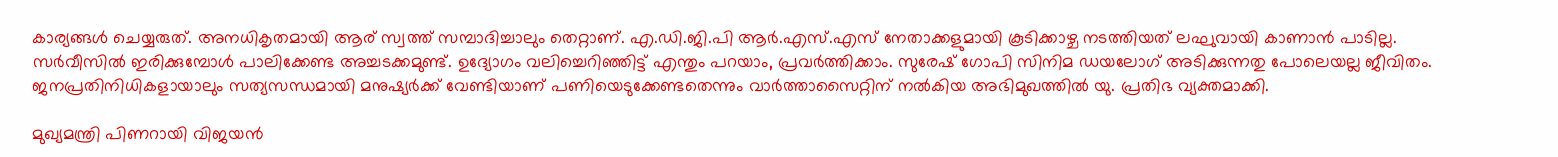കാര്യങ്ങൾ ചെയ്യരുത്. അനധികൃതമായി ആര് സ്വത്ത് സമ്പാദിച്ചാലും തെറ്റാണ്. എ.ഡി.ജി.പി ആർ.എസ്.എസ് നേതാക്കളുമായി കൂടിക്കാഴ്ച നടത്തിയത് ലഘുവായി കാണാൻ പാടില്ല. സർവീസിൽ ഇരിക്കുമ്പോൾ പാലിക്കേണ്ട അച്ചടക്കമുണ്ട്. ഉദ്യോഗം വലിച്ചെറിഞ്ഞിട്ട് എന്തും പറയാം, പ്രവർത്തിക്കാം. സുരേഷ് ഗോപി സിനിമ ഡയലോഗ് അടിക്കുന്നതു പോലെയല്ല ജീവിതം. ജനപ്രതിനിധികളായാലും സത്യസന്ധമായി മനുഷ്യർക്ക് വേണ്ടിയാണ് പണിയെടുക്കേണ്ടതെന്നും വാർത്താസൈറ്റിന് നൽകിയ അഭിമുഖത്തിൽ യു. പ്രതിഭ വ്യക്തമാക്കി.

മുഖ്യമന്ത്രി പിണറായി വിജയൻ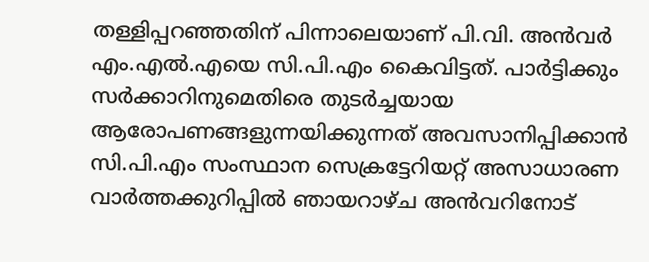തള്ളിപ്പറഞ്ഞതിന് പിന്നാലെയാണ് പി.വി. അൻവർ എം.എൽ.എയെ സി.പി.എം കൈവിട്ടത്. പാർട്ടിക്കും സർക്കാറിനുമെതിരെ തുടർച്ചയായ ആരോപണങ്ങളുന്നയിക്കുന്നത് അവസാനിപ്പിക്കാൻ സി.പി.എം സംസ്ഥാന സെക്രട്ടേറിയറ്റ് അസാധാരണ വാർത്തക്കുറിപ്പിൽ ഞായറാഴ്ച അൻവറിനോട്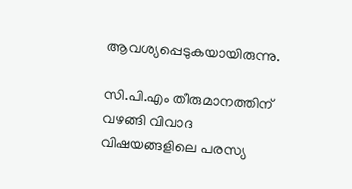ആവശ്യപ്പെടുകയായിരുന്നു.

സി.പി.എം തീരുമാനത്തിന് വഴങ്ങി വിവാദ വിഷയങ്ങളിലെ പരസ്യ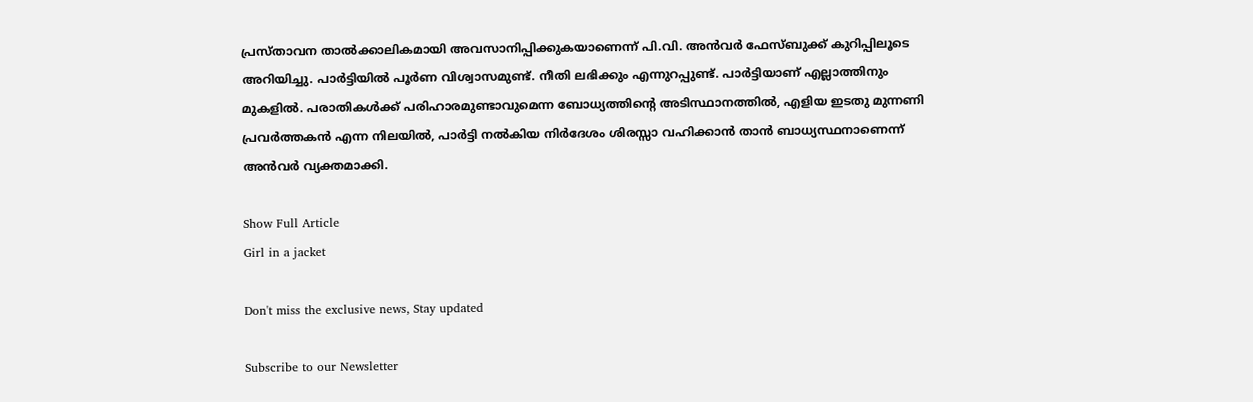പ്രസ്താവന താൽക്കാലികമായി അവസാനിപ്പിക്കുകയാണെന്ന് പി.വി. അൻവർ ഫേസ്ബുക്ക് കുറിപ്പിലൂടെ അറിയിച്ചു. പാർട്ടിയിൽ പൂർണ വിശ്വാസമുണ്ട്‌. നീതി ലഭിക്കും എന്നുറപ്പുണ്ട്. പാർട്ടിയാണ് എല്ലാത്തിനും മുകളിൽ. പരാതികൾക്ക്‌ പരിഹാരമുണ്ടാവുമെന്ന ബോധ്യത്തിന്‍റെ അടിസ്ഥാനത്തിൽ, എളിയ ഇടതു മുന്നണി പ്രവർത്തകൻ എന്ന നിലയിൽ, പാർട്ടി നൽകിയ നിർദേശം ശിരസ്സാ വഹിക്കാൻ താൻ ബാധ്യസ്ഥനാണെന്ന് അൻവർ വ്യക്തമാക്കി.

Show Full Article
Girl in a jacket

Don't miss the exclusive news, Stay updated

Subscribe to our Newsletter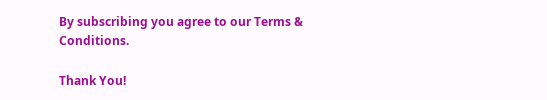By subscribing you agree to our Terms & Conditions.

Thank You!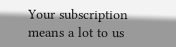Your subscription means a lot to us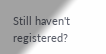Still haven't registered?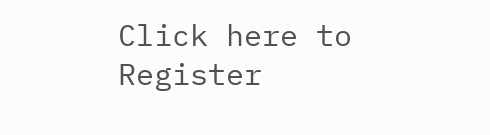Click here to Register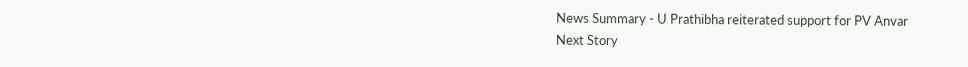News Summary - U Prathibha reiterated support for PV Anvar
Next Story